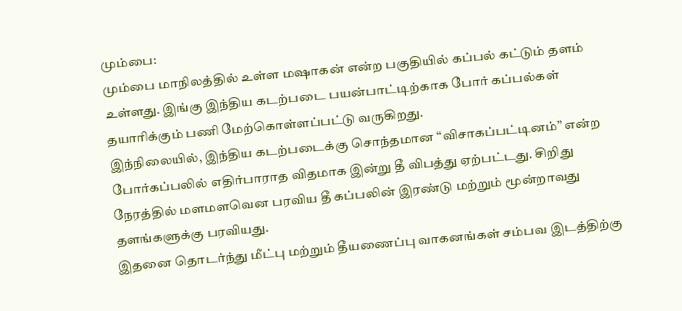மும்பை:
மும்பை மாநிலத்தில் உள்ள மஷாகன் என்ற பகுதியில் கப்பல் கட்டும் தளம் உள்ளது. இங்கு இந்திய கடற்படை பயன்பாட்டிற்காக போர் கப்பல்கள் தயாரிக்கும் பணி மேற்கொள்ளப்பட்டு வருகிறது.
இந்நிலையில், இந்திய கடற்படைக்கு சொந்தமான “விசாகப்பட்டினம்” என்ற போர்கப்பலில் எதிர்பாராத விதமாக இன்று தீ விபத்து ஏற்பட்டது. சிறிது நேரத்தில் மளமளவென பரவிய தீ கப்பலின் இரண்டு மற்றும் மூன்றாவது தளங்களுக்கு பரவியது.
இதனை தொடர்ந்து மீட்பு மற்றும் தீயணைப்பு வாகனங்கள் சம்பவ இடத்திற்கு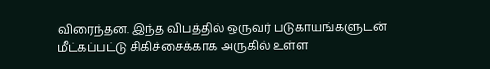விரைந்தன. இந்த விபத்தில் ஒருவர் படுகாயங்களுடன் மீட்கப்பட்டு சிகிச்சைக்காக அருகில் உள்ள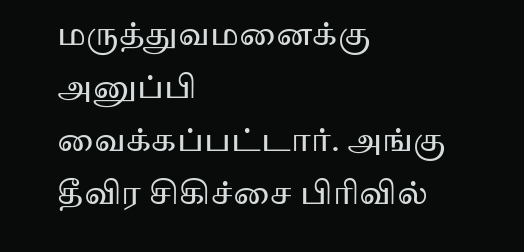மருத்துவமனைக்கு அனுப்பி வைக்கப்பட்டார். அங்கு தீவிர சிகிச்சை பிரிவில்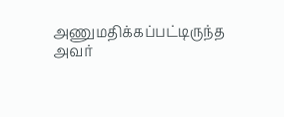அணுமதிக்கப்பட்டிருந்த அவர்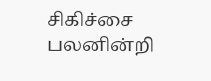சிகிச்சை பலனின்றி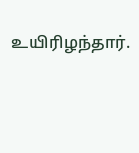உயிரிழந்தார்.